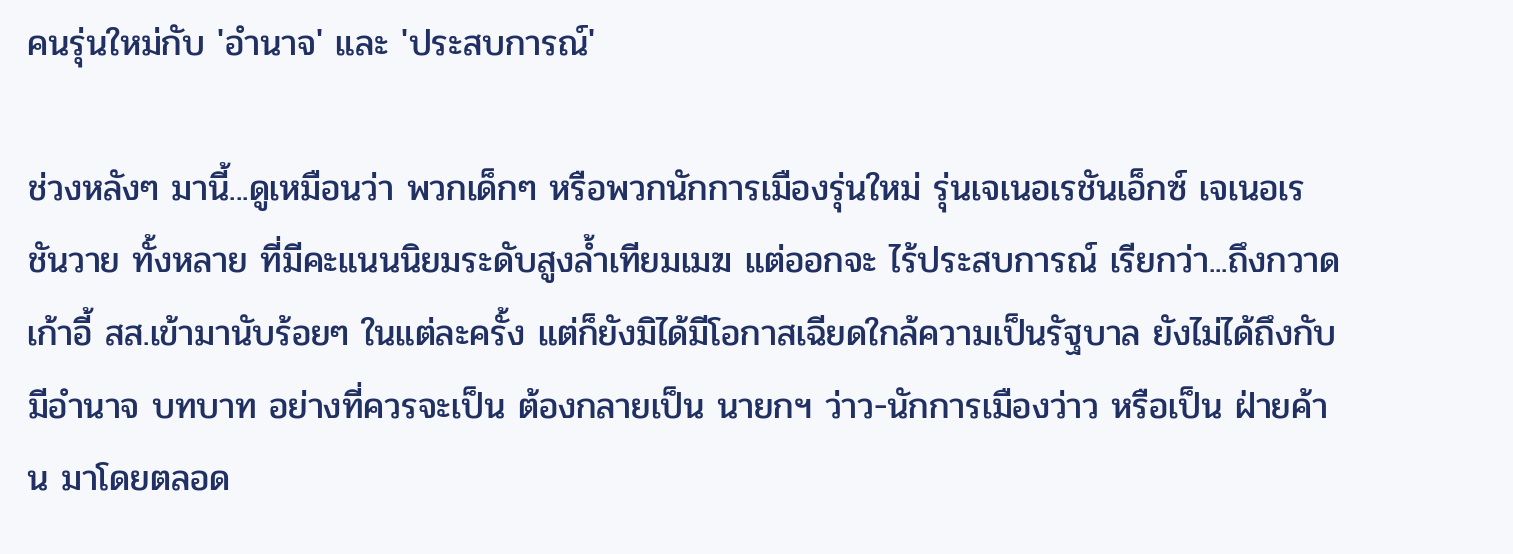คนรุ่นใหม่กับ 'อำนาจ' และ 'ประสบการณ์'

ช่วงหลังๆ มานี้...ดูเหมือนว่า พวกเด็กๆ หรือพวกนักการเมืองรุ่นใหม่ รุ่นเจเนอเรชันเอ็กซ์ เจเนอเรชันวาย ทั้งหลาย ที่มีคะแนนนิยมระดับสูงล้ำเทียมเมฆ แต่ออกจะ ไร้ประสบการณ์ เรียกว่า...ถึงกวาดเก้าอี้ สส.เข้ามานับร้อยๆ ในแต่ละครั้ง แต่ก็ยังมิได้มีโอกาสเฉียดใกล้ความเป็นรัฐบาล ยังไม่ได้ถึงกับมีอำนาจ บทบาท อย่างที่ควรจะเป็น ต้องกลายเป็น นายกฯ ว่าว-นักการเมืองว่าว หรือเป็น ฝ่ายค้าน มาโดยตลอด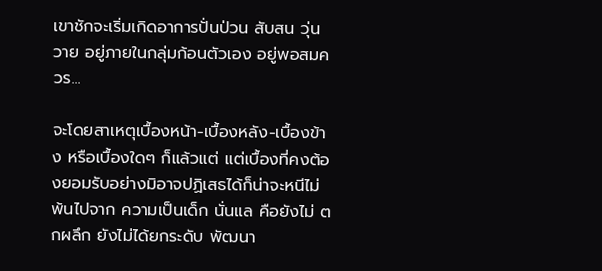เขาชักจะเริ่มเกิดอาการปั่นป่วน สับสน วุ่นวาย อยู่ภายในกลุ่มก้อนตัวเอง อยู่พอสมควร...

จะโดยสาเหตุเบื้องหน้า-เบื้องหลัง-เบื้องข้าง หรือเบื้องใดๆ ก็แล้วแต่ แต่เบื้องที่คงต้องยอมรับอย่างมิอาจปฏิเสธได้ก็น่าจะหนีไม่พ้นไปจาก ความเป็นเด็ก นั่นแล คือยังไม่ ตกผลึก ยังไม่ได้ยกระดับ พัฒนา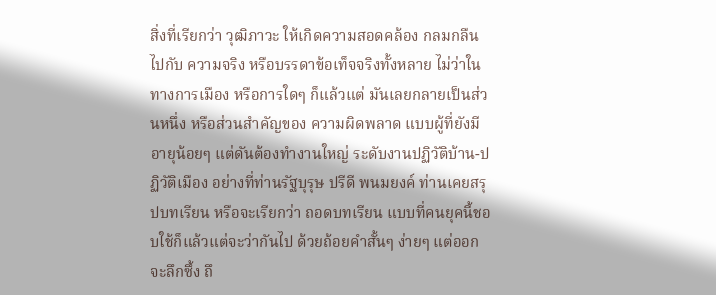สิ่งที่เรียกว่า วุฒิภาวะ ให้เกิดความสอดคล้อง กลมกลืน ไปกับ ความจริง หรือบรรดาข้อเท็จจริงทั้งหลาย ไม่ว่าในทางการเมือง หรือการใดๆ ก็แล้วแต่ มันเลยกลายเป็นส่วนหนึ่ง หรือส่วนสำคัญของ ความผิดพลาด แบบผู้ที่ยังมีอายุน้อยๆ แต่ดันต้องทำงานใหญ่ ระดับงานปฏิวัติบ้าน-ปฏิวัติเมือง อย่างที่ท่านรัฐบุรุษ ปรีดี พนมยงค์ ท่านเคยสรุปบทเรียน หรือจะเรียกว่า ถอดบทเรียน แบบที่คนยุคนี้ชอบใช้ก็แล้วแต่จะว่ากันไป ด้วยถ้อยคำสั้นๆ ง่ายๆ แต่ออกจะลึกซึ้ง ถึ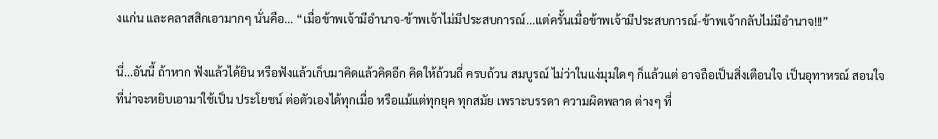งแก่น และคลาสสิกเอามากๆ นั่นคือ... “เมื่อข้าพเจ้ามีอำนาจ-ข้าพเจ้าไม่มีประสบการณ์...แต่ครั้นเมื่อข้าพเจ้ามีประสบการณ์-ข้าพเจ้ากลับไม่มีอำนาจ!!!”

นี่...อันนี้ ถ้าหาก ฟังแล้วได้ยิน หรือฟังแล้วเก็บมาคิดแล้วคิดอีก คิดให้ถ้วนถี่ ครบถ้วน สมบูรณ์ ไม่ว่าในแง่มุมใดๆ ก็แล้วแต่ อาจถือเป็นสิ่งเตือนใจ เป็นอุทาหรณ์ สอนใจ ที่น่าจะหยิบเอามาใช้เป็น ประโยชน์ ต่อตัวเองได้ทุกเมื่อ หรือแม้แต่ทุกยุค ทุกสมัย เพราะบรรดา ความผิดพลาด ต่างๆ ที่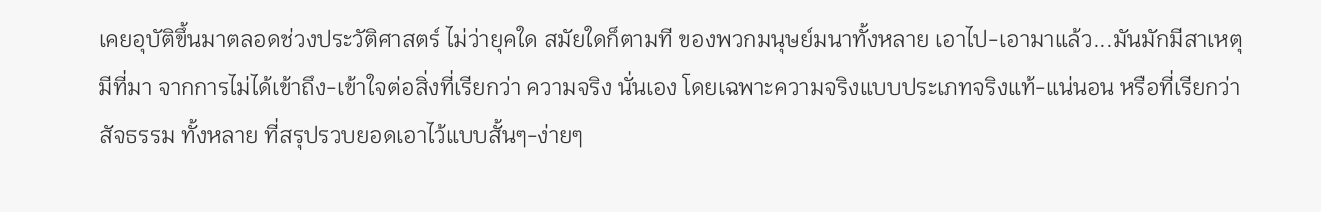เคยอุบัติขึ้นมาตลอดช่วงประวัติศาสตร์ ไม่ว่ายุคใด สมัยใดก็ตามที ของพวกมนุษย์มนาทั้งหลาย เอาไป-เอามาแล้ว...มันมักมีสาเหตุ มีที่มา จากการไม่ได้เข้าถึง-เข้าใจต่อสิ่งที่เรียกว่า ความจริง นั่นเอง โดยเฉพาะความจริงแบบประเภทจริงแท้-แน่นอน หรือที่เรียกว่า สัจธรรม ทั้งหลาย ที่สรุปรวบยอดเอาไว้แบบสั้นๆ-ง่ายๆ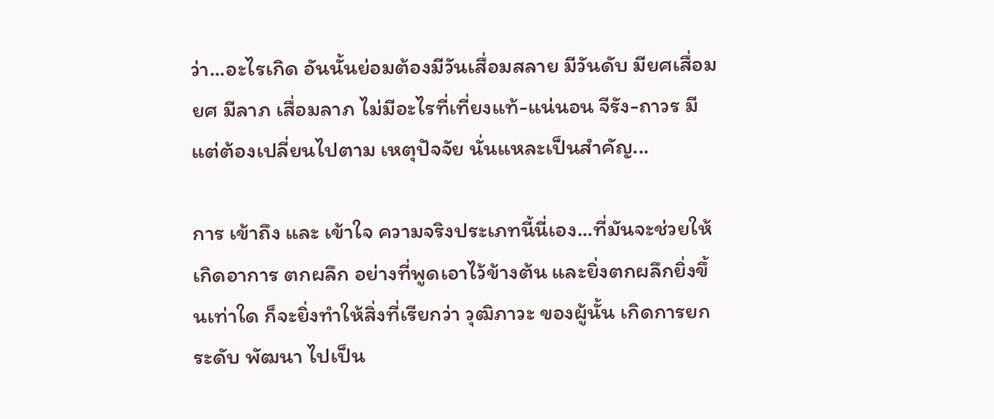ว่า...อะไรเกิด อันนั้นย่อมต้องมีวันเสื่อมสลาย มีวันดับ มียศเสื่อมยศ มีลาภ เสื่อมลาภ ไม่มีอะไรที่เที่ยงแท้-แน่นอน จีรัง-ถาวร มีแต่ต้องเปลี่ยนไปตาม เหตุปัจจัย นั่นแหละเป็นสำคัญ...

การ เข้าถึง และ เข้าใจ ความจริงประเภทนี้นี่เอง...ที่มันจะช่วยให้เกิดอาการ ตกผลึก อย่างที่พูดเอาไว้ข้างต้น และยิ่งตกผลึกยิ่งขึ้นเท่าใด ก็จะยิ่งทำให้สิ่งที่เรียกว่า วุฒิภาวะ ของผู้นั้น เกิดการยกระดับ พัฒนา ไปเป็น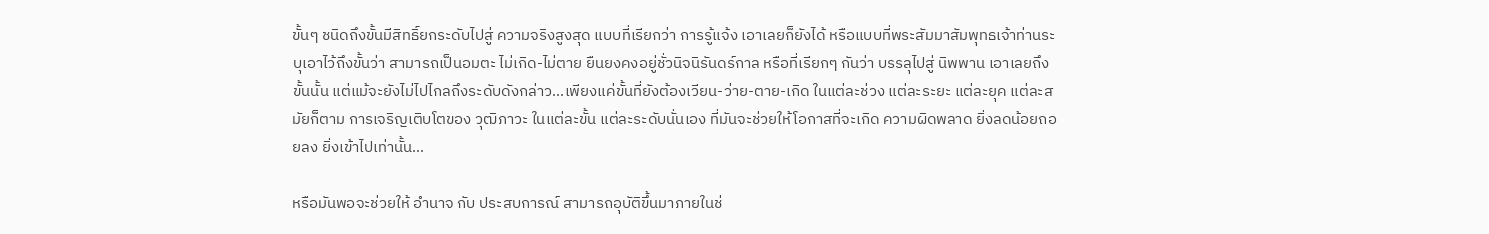ขั้นๆ ชนิดถึงขั้นมีสิทธิ์ยกระดับไปสู่ ความจริงสูงสุด แบบที่เรียกว่า การรู้แจ้ง เอาเลยก็ยังได้ หรือแบบที่พระสัมมาสัมพุทธเจ้าท่านระบุเอาไว้ถึงขั้นว่า สามารถเป็นอมตะ ไม่เกิด-ไม่ตาย ยืนยงคงอยู่ชั่วนิจนิรันดร์กาล หรือที่เรียกๆ กันว่า บรรลุไปสู่ นิพพาน เอาเลยถึงขั้นนั้น แต่แม้จะยังไม่ไปไกลถึงระดับดังกล่าว...เพียงแค่ขั้นที่ยังต้องเวียน-ว่าย-ตาย-เกิด ในแต่ละช่วง แต่ละระยะ แต่ละยุค แต่ละสมัยก็ตาม การเจริญเติบโตของ วุฒิภาวะ ในแต่ละขั้น แต่ละระดับนั่นเอง ที่มันจะช่วยให้โอกาสที่จะเกิด ความผิดพลาด ยิ่งลดน้อยถอยลง ยิ่งเข้าไปเท่านั้น...

หรือมันพอจะช่วยให้ อำนาจ กับ ประสบการณ์ สามารถอุบัติขึ้นมาภายในช่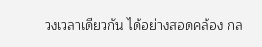วงเวลาเดียวกัน ได้อย่างสอดคล้อง กล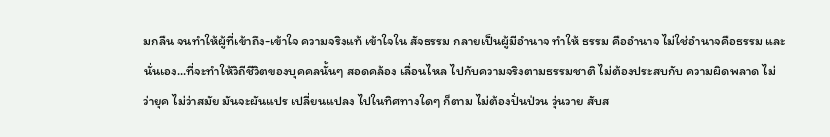มกลืน จนทำให้ผู้ที่เข้าถึง-เข้าใจ ความจริงแท้ เข้าใจใน สัจธรรม กลายเป็นผู้มีอำนาจ ทำให้ ธรรม คืออำนาจ ไม่ใช่อำนาจคือธรรม และนั่นเอง...ที่จะทำให้วิถีชีวิตของบุคคลนั้นๆ สอดคล้อง เลื่อนไหล ไปกับความจริงตามธรรมชาติ ไม่ต้องประสบกับ ความผิดพลาด ไม่ว่ายุค ไม่ว่าสมัย มันจะผันแปร เปลี่ยนแปลง ไปในทิศทางใดๆ ก็ตาม ไม่ต้องปั่นป่วน วุ่นวาย สับส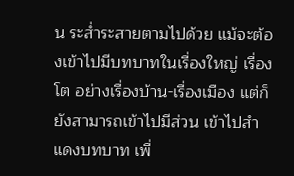น ระส่ำระสายตามไปด้วย แม้จะต้องเข้าไปมีบทบาทในเรื่องใหญ่ เรื่องโต อย่างเรื่องบ้าน-เรื่องเมือง แต่ก็ยังสามารถเข้าไปมีส่วน เข้าไปสำแดงบทบาท เพื่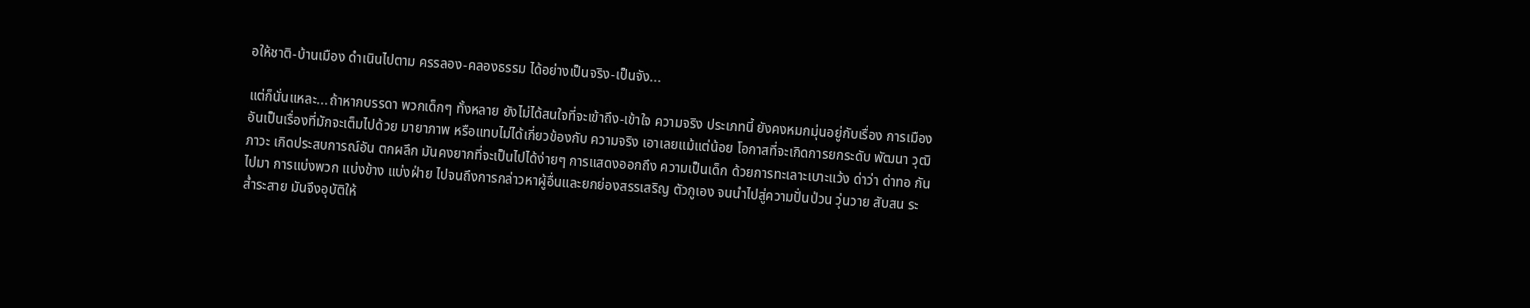อให้ชาติ-บ้านเมือง ดำเนินไปตาม ครรลอง-คลองธรรม ได้อย่างเป็นจริง-เป็นจัง...

แต่ก็นั่นแหละ...ถ้าหากบรรดา พวกเด็กๆ ทั้งหลาย ยังไม่ได้สนใจที่จะเข้าถึง-เข้าใจ ความจริง ประเภทนี้ ยังคงหมกมุ่นอยู่กับเรื่อง การเมือง อันเป็นเรื่องที่มักจะเต็มไปด้วย มายาภาพ หรือแทบไม่ได้เกี่ยวข้องกับ ความจริง เอาเลยแม้แต่น้อย โอกาสที่จะเกิดการยกระดับ พัฒนา วุฒิภาวะ เกิดประสบการณ์อัน ตกผลึก มันคงยากที่จะเป็นไปได้ง่ายๆ การแสดงออกถึง ความเป็นเด็ก ด้วยการทะเลาะเบาะแว้ง ด่าว่า ด่าทอ กันไปมา การแบ่งพวก แบ่งข้าง แบ่งฝ่าย ไปจนถึงการกล่าวหาผู้อื่นและยกย่องสรรเสริญ ตัวกูเอง จนนำไปสู่ความปั่นป่วน วุ่นวาย สับสน ระส่ำระสาย มันจึงอุบัติให้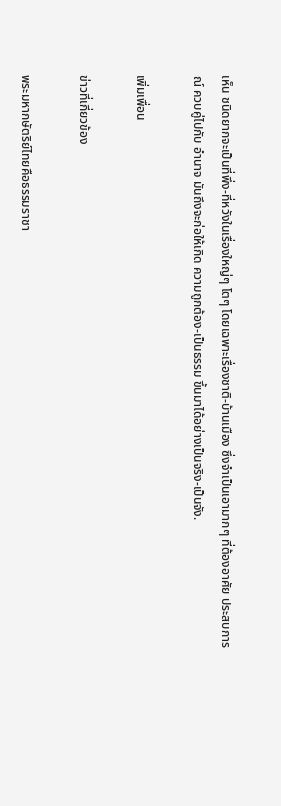เห็น ชนิดยากจะเป็นที่พึ่ง-ที่หวังในเรื่องใหญ่ๆ โตๆ โดยเฉพาะเรื่องชาติ-บ้านเมือง ซึ่งจำเป็นเอามากๆ ที่ต้องอาศัย ประสบการณ์ ควบคู่ไปกับ อำนาจ มันถึงจะก่อให้เกิด ความถูกต้อง-เป็นธรรม ขึ้นมาได้อย่างเป็นจริง-เป็นจัง.

เพิ่มเพื่อน

ข่าวที่เกี่ยวข้อง

พระมหากษัตริย์ไทยคือธรรมราชา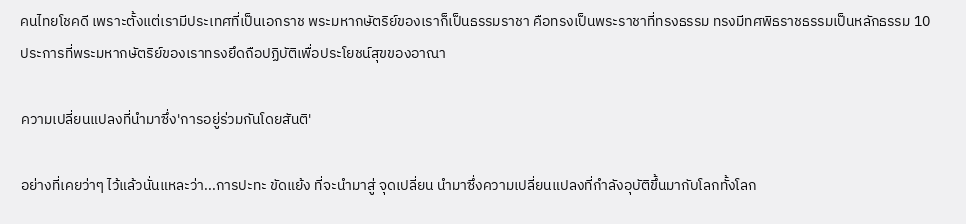คนไทยโชคดี เพราะตั้งแต่เรามีประเทศที่เป็นเอกราช พระมหากษัตริย์ของเราก็เป็นธรรมราชา คือทรงเป็นพระราชาที่ทรงธรรม ทรงมีทศพิธราชธรรมเป็นหลักธรรม 10 ประการที่พระมหากษัตริย์ของเราทรงยึดถือปฏิบัติเพื่อประโยชน์สุขของอาณา

ความเปลี่ยนแปลงที่นำมาซึ่ง'การอยู่ร่วมกันโดยสันติ'

อย่างที่เคยว่าๆ ไว้แล้วนั่นแหละว่า...การปะทะ ขัดแย้ง ที่จะนำมาสู่ จุดเปลี่ยน นำมาซึ่งความเปลี่ยนแปลงที่กำลังอุบัติขึ้นมากับโลกทั้งโลก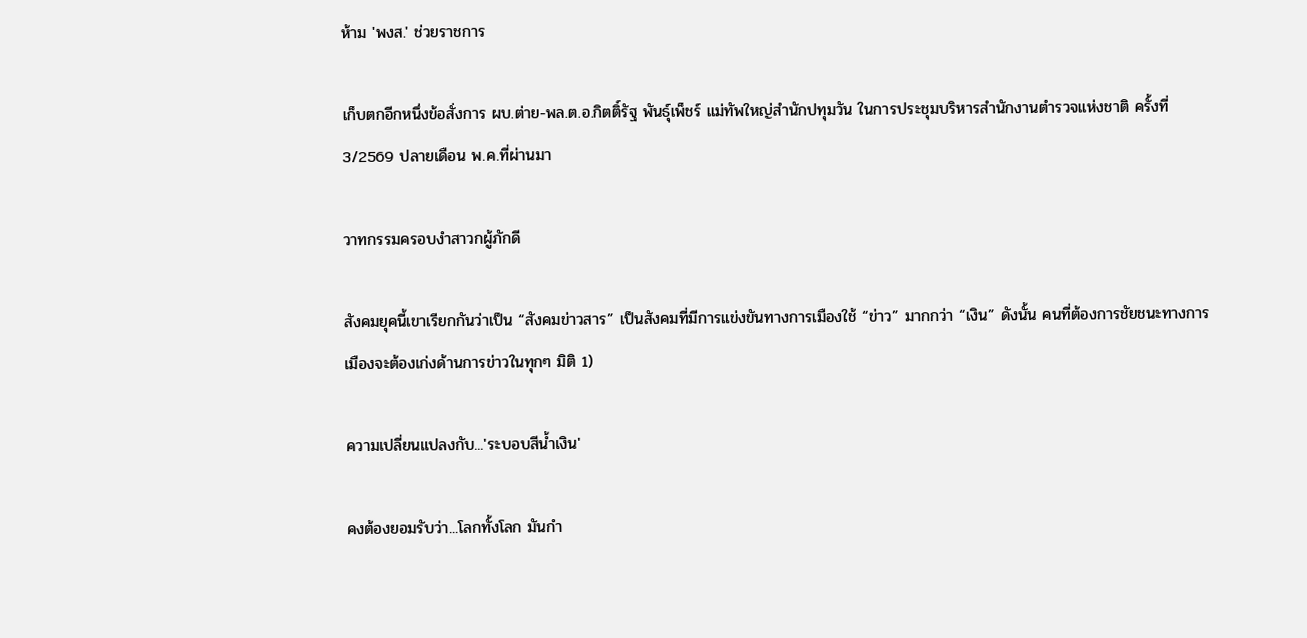ห้าม 'พงส.' ช่วยราชการ

เก็บตกอีกหนึ่งข้อสั่งการ ผบ.ต่าย-พล.ต.อ.กิตติ์รัฐ พันธุ์เพ็ชร์ แม่ทัพใหญ่สำนักปทุมวัน ในการประชุมบริหารสำนักงานตำรวจแห่งชาติ ครั้งที่ 3/2569 ปลายเดือน พ.ค.ที่ผ่านมา

วาทกรรมครอบงำสาวกผู้ภักดี

สังคมยุคนี้เขาเรียกกันว่าเป็น “สังคมข่าวสาร” เป็นสังคมที่มีการแข่งขันทางการเมืองใช้ “ข่าว” มากกว่า “เงิน” ดังนั้น คนที่ต้องการชัยชนะทางการเมืองจะต้องเก่งด้านการข่าวในทุกๆ มิติ 1)

ความเปลี่ยนแปลงกับ...'ระบอบสีน้ำเงิน'

คงต้องยอมรับว่า...โลกทั้งโลก มันกำ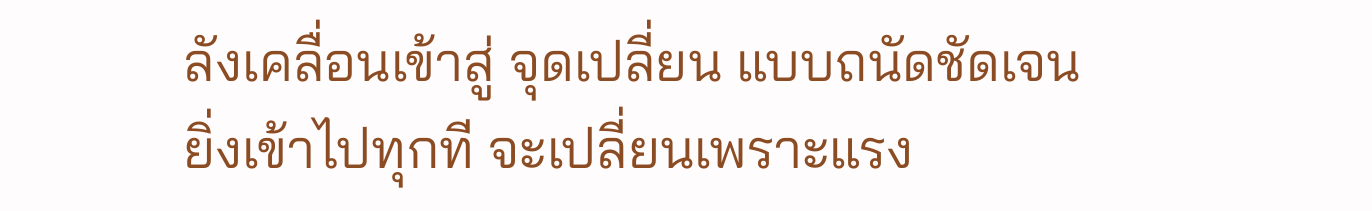ลังเคลื่อนเข้าสู่ จุดเปลี่ยน แบบถนัดชัดเจนยิ่งเข้าไปทุกที จะเปลี่ยนเพราะแรง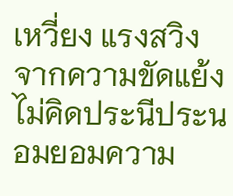เหวี่ยง แรงสวิง จากความขัดแย้ง ไม่คิดประนีประนอมยอมความ